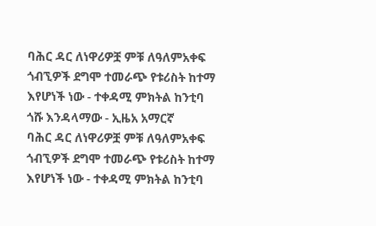ባሕር ዳር ለነዋሪዎቿ ምቹ ለዓለምአቀፍ ጎብኚዎች ደግሞ ተመራጭ የቱሪስት ከተማ እየሆነች ነው - ተቀዳሚ ምክትል ከንቲባ ጎሹ እንዳላማው - ኢዜአ አማርኛ
ባሕር ዳር ለነዋሪዎቿ ምቹ ለዓለምአቀፍ ጎብኚዎች ደግሞ ተመራጭ የቱሪስት ከተማ እየሆነች ነው - ተቀዳሚ ምክትል ከንቲባ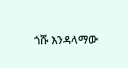ጎሹ እንዳላማው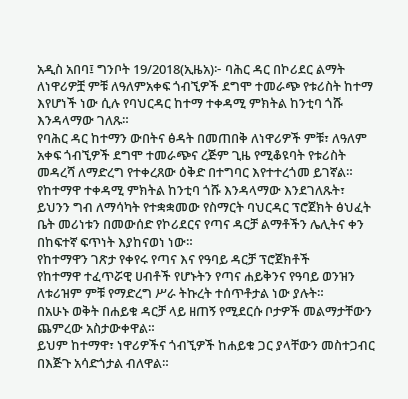አዲስ አበባ፤ ግንቦት 19/2018(ኢዜአ)፦ ባሕር ዳር በኮሪደር ልማት ለነዋሪዎቿ ምቹ ለዓለምአቀፍ ጎብኚዎች ደግሞ ተመራጭ የቱሪስት ከተማ እየሆነች ነው ሲሉ የባህርዳር ከተማ ተቀዳሚ ምክትል ከንቲባ ጎሹ እንዳላማው ገለጹ።
የባሕር ዳር ከተማን ውበትና ፅዳት በመጠበቅ ለነዋሪዎች ምቹ፣ ለዓለም አቀፍ ጎብኚዎች ደግሞ ተመራጭና ረጅም ጊዜ የሚቆዩባት የቱሪስት መዳረሻ ለማድረግ የተቀረጸው ዕቅድ በተግባር እየተተረጎመ ይገኛል።
የከተማዋ ተቀዳሚ ምክትል ከንቲባ ጎሹ እንዳላማው እንደገለጹት፣ ይህንን ግብ ለማሳካት የተቋቋመው የስማርት ባህርዳር ፕሮጀክት ፅህፈት ቤት መሪነቱን በመውሰድ የኮሪደርና የጣና ዳርቻ ልማቶችን ሌሊትና ቀን በከፍተኛ ፍጥነት እያከናወነ ነው።
የከተማዋን ገጽታ የቀየሩ የጣና እና የዓባይ ዳርቻ ፕሮጀክቶች
የከተማዋ ተፈጥሯዊ ሀብቶች የሆኑትን የጣና ሐይቅንና የዓባይ ወንዝን ለቱሪዝም ምቹ የማድረግ ሥራ ትኩረት ተሰጥቶታል ነው ያሉት።
በአሁኑ ወቅት በሐይቁ ዳርቻ ላይ ዘጠኝ የሚደርሱ ቦታዎች መልማታቸውን ጨምረው አስታውቀዋል።
ይህም ከተማዋ፣ ነዋሪዎችና ጎብኚዎች ከሐይቁ ጋር ያላቸውን መስተጋብር በእጅጉ አሳድጎታል ብለዋል።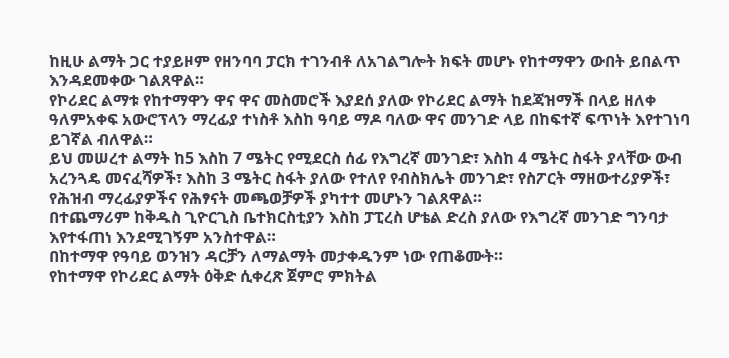ከዚሁ ልማት ጋር ተያይዞም የዘንባባ ፓርክ ተገንብቶ ለአገልግሎት ክፍት መሆኑ የከተማዋን ውበት ይበልጥ እንዳደመቀው ገልጸዋል።
የኮሪደር ልማቱ የከተማዋን ዋና ዋና መስመሮች እያደሰ ያለው የኮሪደር ልማት ከደጃዝማች በላይ ዘለቀ ዓለምአቀፍ አውሮፕላን ማረፊያ ተነስቶ እስከ ዓባይ ማዶ ባለው ዋና መንገድ ላይ በከፍተኛ ፍጥነት እየተገነባ ይገኛል ብለዋል።
ይህ መሠረተ ልማት ከ5 እስከ 7 ሜትር የሚደርስ ሰፊ የእግረኛ መንገድ፣ እስከ 4 ሜትር ስፋት ያላቸው ውብ አረንጓዴ መናፈሻዎች፣ እስከ 3 ሜትር ስፋት ያለው የተለየ የብስክሌት መንገድ፣ የስፖርት ማዘውተሪያዎች፣ የሕዝብ ማረፊያዎችና የሕፃናት መጫወቻዎች ያካተተ መሆኑን ገልጸዋል።
በተጨማሪም ከቅዱስ ጊዮርጊስ ቤተክርስቲያን እስከ ፓፒረስ ሆቴል ድረስ ያለው የእግረኛ መንገድ ግንባታ እየተፋጠነ እንደሚገኝም አንስተዋል።
በከተማዋ የዓባይ ወንዝን ዳርቻን ለማልማት መታቀዱንም ነው የጠቆሙት።
የከተማዋ የኮሪደር ልማት ዕቅድ ሲቀረጽ ጀምሮ ምክትል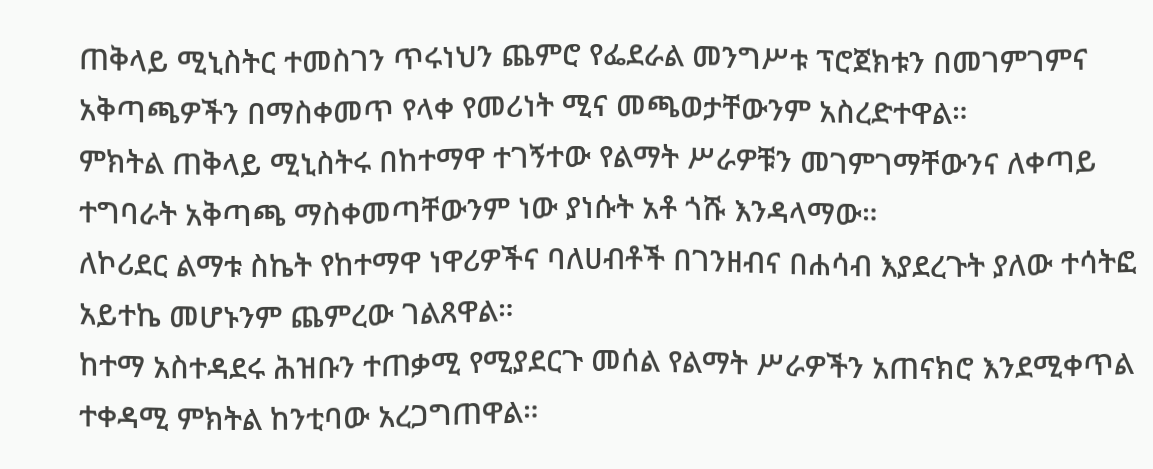ጠቅላይ ሚኒስትር ተመስገን ጥሩነህን ጨምሮ የፌደራል መንግሥቱ ፕሮጀክቱን በመገምገምና አቅጣጫዎችን በማስቀመጥ የላቀ የመሪነት ሚና መጫወታቸውንም አስረድተዋል።
ምክትል ጠቅላይ ሚኒስትሩ በከተማዋ ተገኝተው የልማት ሥራዎቹን መገምገማቸውንና ለቀጣይ ተግባራት አቅጣጫ ማስቀመጣቸውንም ነው ያነሱት አቶ ጎሹ እንዳላማው።
ለኮሪደር ልማቱ ስኬት የከተማዋ ነዋሪዎችና ባለሀብቶች በገንዘብና በሐሳብ እያደረጉት ያለው ተሳትፎ አይተኬ መሆኑንም ጨምረው ገልጸዋል።
ከተማ አስተዳደሩ ሕዝቡን ተጠቃሚ የሚያደርጉ መሰል የልማት ሥራዎችን አጠናክሮ እንደሚቀጥል ተቀዳሚ ምክትል ከንቲባው አረጋግጠዋል።